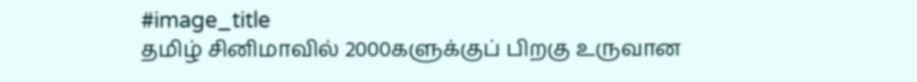#image_title
தமிழ் சினிமாவில் 2000களுக்குப் பிறகு உருவான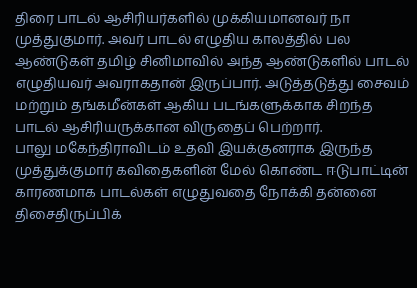திரை பாடல் ஆசிரியர்களில் முக்கியமானவர் நா முத்துகுமார். அவர் பாடல் எழுதிய காலத்தில் பல ஆண்டுகள் தமிழ் சினிமாவில் அந்த ஆண்டுகளில் பாடல் எழுதியவர் அவராகதான் இருப்பார். அடுத்தடுத்து சைவம் மற்றும் தங்கமீன்கள் ஆகிய படங்களுக்காக சிறந்த பாடல் ஆசிரியருக்கான விருதைப் பெற்றார்.
பாலு மகேந்திராவிடம் உதவி இயக்குனராக இருந்த முத்துக்குமார் கவிதைகளின் மேல் கொண்ட ஈடுபாட்டின் காரணமாக பாடல்கள் எழுதுவதை நோக்கி தன்னை திசைதிருப்பிக்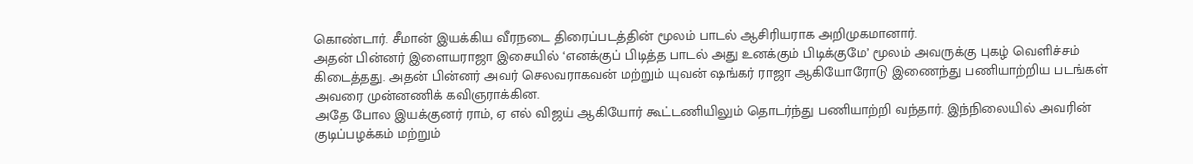கொண்டார். சீமான் இயக்கிய வீரநடை திரைப்படத்தின் மூலம் பாடல் ஆசிரியராக அறிமுகமானார்.
அதன் பின்னர் இளையராஜா இசையில் ‘எனக்குப் பிடித்த பாடல் அது உனக்கும் பிடிக்குமே’ மூலம் அவருக்கு புகழ் வெளிச்சம் கிடைத்தது. அதன் பின்னர் அவர் செலவராகவன் மற்றும் யுவன் ஷங்கர் ராஜா ஆகியோரோடு இணைந்து பணியாற்றிய படங்கள் அவரை முன்னணிக் கவிஞராக்கின.
அதே போல இயக்குனர் ராம், ஏ எல் விஜய் ஆகியோர் கூட்டணியிலும் தொடர்ந்து பணியாற்றி வந்தார். இந்நிலையில் அவரின் குடிப்பழக்கம் மற்றும்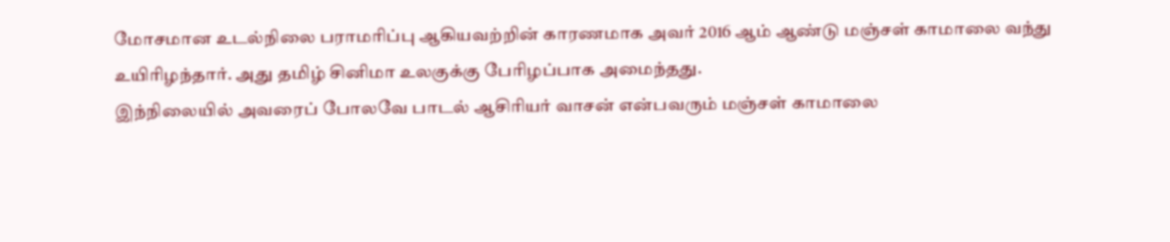மோசமான உடல்நிலை பராமரிப்பு ஆகியவற்றின் காரணமாக அவர் 2016 ஆம் ஆண்டு மஞ்சள் காமாலை வந்து உயிரிழந்தார். அது தமிழ் சினிமா உலகுக்கு பேரிழப்பாக அமைந்தது.
இந்நிலையில் அவரைப் போலவே பாடல் ஆசிரியர் வாசன் என்பவரும் மஞ்சள் காமாலை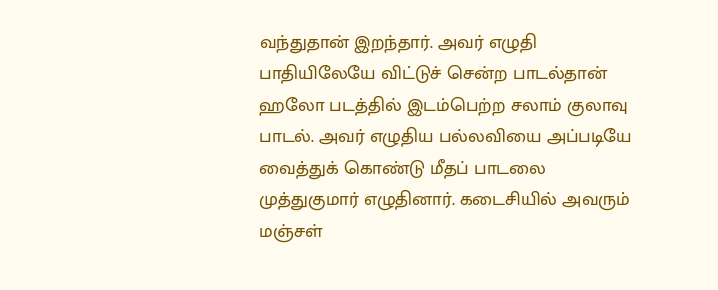வந்துதான் இறந்தார். அவர் எழுதி பாதியிலேயே விட்டுச் சென்ற பாடல்தான் ஹலோ படத்தில் இடம்பெற்ற சலாம் குலாவு பாடல். அவர் எழுதிய பல்லவியை அப்படியே வைத்துக் கொண்டு மீதப் பாடலை முத்துகுமார் எழுதினார். கடைசியில் அவரும் மஞ்சள்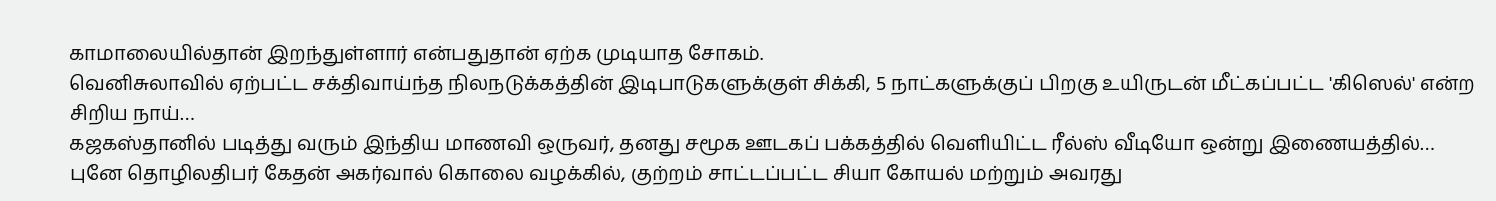காமாலையில்தான் இறந்துள்ளார் என்பதுதான் ஏற்க முடியாத சோகம்.
வெனிசுலாவில் ஏற்பட்ட சக்திவாய்ந்த நிலநடுக்கத்தின் இடிபாடுகளுக்குள் சிக்கி, 5 நாட்களுக்குப் பிறகு உயிருடன் மீட்கப்பட்ட 'கிஸெல்' என்ற சிறிய நாய்…
கஜகஸ்தானில் படித்து வரும் இந்திய மாணவி ஒருவர், தனது சமூக ஊடகப் பக்கத்தில் வெளியிட்ட ரீல்ஸ் வீடியோ ஒன்று இணையத்தில்…
புனே தொழிலதிபர் கேதன் அகர்வால் கொலை வழக்கில், குற்றம் சாட்டப்பட்ட சியா கோயல் மற்றும் அவரது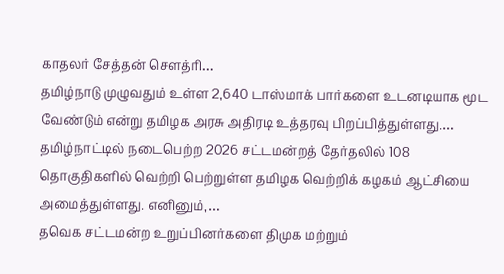காதலர் சேத்தன் சௌத்ரி…
தமிழ்நாடு முழுவதும் உள்ள 2,640 டாஸ்மாக் பார்களை உடனடியாக மூட வேண்டும் என்று தமிழக அரசு அதிரடி உத்தரவு பிறப்பித்துள்ளது.…
தமிழ்நாட்டில் நடைபெற்ற 2026 சட்டமன்றத் தேர்தலில் 108 தொகுதிகளில் வெற்றி பெற்றுள்ள தமிழக வெற்றிக் கழகம் ஆட்சியை அமைத்துள்ளது. எனினும்,…
தவெக சட்டமன்ற உறுப்பினர்களை திமுக மற்றும்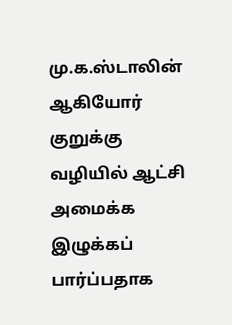மு.க.ஸ்டாலின் ஆகியோர் குறுக்கு வழியில் ஆட்சி அமைக்க இழுக்கப் பார்ப்பதாக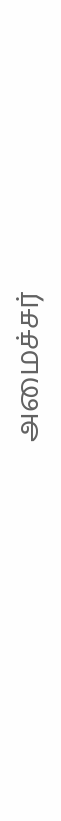அமைச்சர்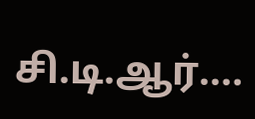சி.டி.ஆர்.…